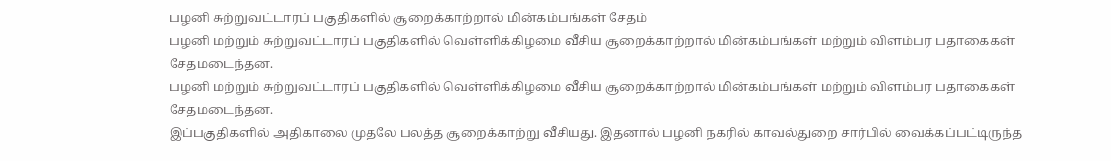பழனி சுற்றுவட்டாரப் பகுதிகளில் சூறைக்காற்றால் மின்கம்பங்கள் சேதம்
பழனி மற்றும் சுற்றுவட்டாரப் பகுதிகளில் வெள்ளிக்கிழமை வீசிய சூறைக்காற்றால் மின்கம்பங்கள் மற்றும் விளம்பர பதாகைகள் சேதமடைந்தன.
பழனி மற்றும் சுற்றுவட்டாரப் பகுதிகளில் வெள்ளிக்கிழமை வீசிய சூறைக்காற்றால் மின்கம்பங்கள் மற்றும் விளம்பர பதாகைகள் சேதமடைந்தன.
இப்பகுதிகளில் அதிகாலை முதலே பலத்த சூறைக்காற்று வீசியது. இதனால் பழனி நகரில் காவல்துறை சார்பில் வைக்கப்பட்டிருந்த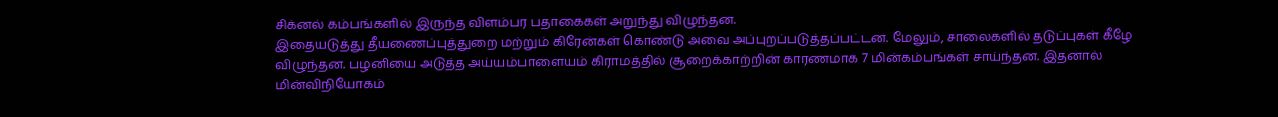சிக்னல் கம்பங்களில் இருந்த விளம்பர பதாகைகள் அறுந்து விழுந்தன.
இதையடுத்து தீயணைப்புத்துறை மற்றும் கிரேன்கள் கொண்டு அவை அப்புறப்படுத்தப்பட்டன. மேலும், சாலைகளில் தடுப்புகள் கீழே விழுந்தன. பழனியை அடுத்த அய்யம்பாளையம் கிராமத்தில் சூறைக்காற்றின் காரணமாக 7 மின்கம்பங்கள் சாய்ந்தன. இதனால் மின்விநியோகம்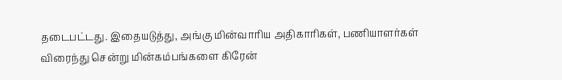தடைபட்டது. இதையடுத்து, அங்கு மின்வாரிய அதிகாரிகள், பணியாளர்கள் விரைந்து சென்று மின்கம்பங்களை கிரேன்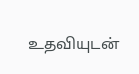உதவியுடன்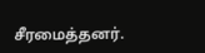சீரமைத்தனர்.